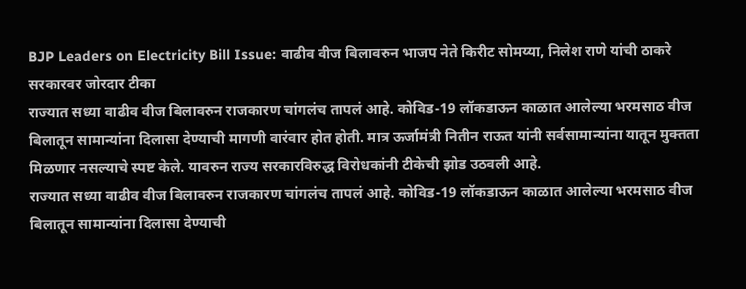BJP Leaders on Electricity Bill Issue: वाढीव वीज बिलावरुन भाजप नेते किरीट सोमय्या, निलेश राणे यांची ठाकरे सरकारवर जोरदार टीका
राज्यात सध्या वाढीव वीज बिलावरुन राजकारण चांगलंच तापलं आहे. कोविड-19 लॉकडाऊन काळात आलेल्या भरमसाठ वीज बिलातून सामान्यांना दिलासा देण्याची मागणी वारंवार होत होती. मात्र ऊर्जामंत्री नितीन राऊत यांनी सर्वसामान्यांना यातून मुक्तता मिळणार नसल्याचे स्पष्ट केले. यावरुन राज्य सरकारविरुद्ध विरोधकांनी टीकेची झोड उठवली आहे.
राज्यात सध्या वाढीव वीज बिलावरुन राजकारण चांगलंच तापलं आहे. कोविड-19 लॉकडाऊन काळात आलेल्या भरमसाठ वीज बिलातून सामान्यांना दिलासा देण्याची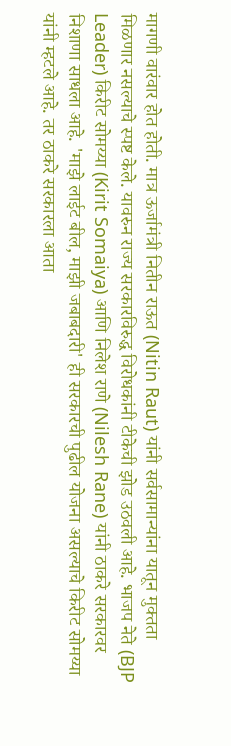मागणी वारंवार होत होती. मात्र ऊर्जामंत्री नितीन राऊत (Nitin Raut) यांनी सर्वसामान्यांना यातून मुक्तता मिळणार नसल्याचे स्पष्ट केले. यावरुन राज्य सरकारविरुद्ध विरोधकांनी टीकेची झोड उठवली आहे. भाजप नेते (BJP Leader) किरीट सोमय्या (Kirit Somaiya) आणि निलेश राणे (Nilesh Rane) यांनी ठाकरे सरकारवर निशाणा साधला आहे. 'माझे लाईट बील, माझी जबाबदारी' ही सरकारची पुढील योजना असल्याचे किरीट सोमय्या यांनी म्हटले आहे. तर ठाकरे सरकारला आता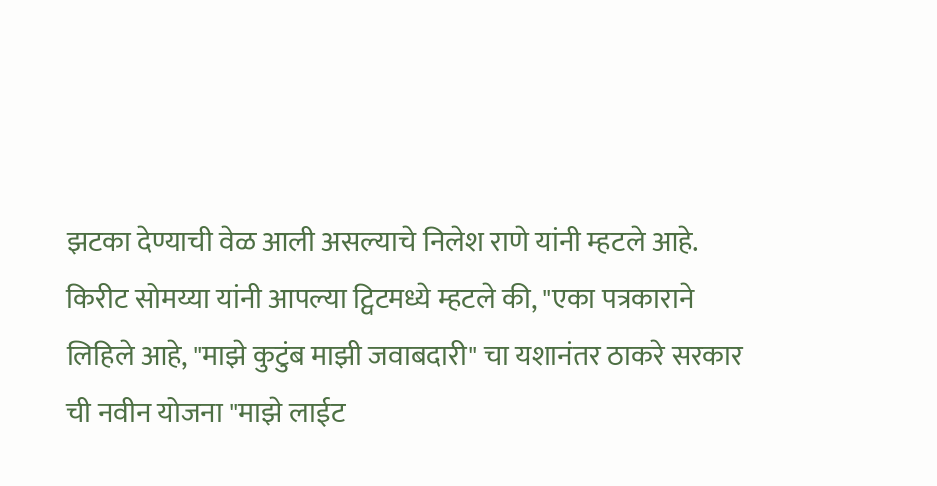झटका देण्याची वेळ आली असल्याचे निलेश राणे यांनी म्हटले आहे.
किरीट सोमय्या यांनी आपल्या ट्विटमध्ये म्हटले की, "एका पत्रकाराने लिहिले आहे, "माझे कुटुंब माझी जवाबदारी" चा यशानंतर ठाकरे सरकार ची नवीन योजना "माझे लाईट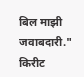बिल माझी जवाबदारी."
किरीट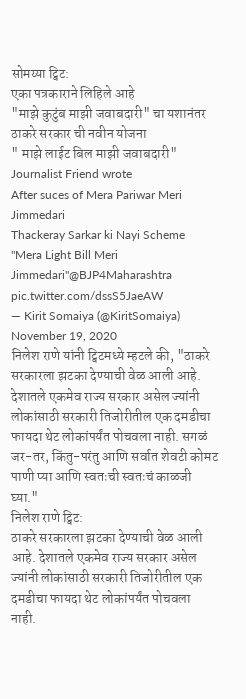सोमय्या ट्विट:
एका पत्रकाराने लिहिले आहे
"माझे कुटुंब माझी जवाबदारी" चा यशानंतर ठाकरे सरकार ची नवीन योजना
" माझे लाईट बिल माझी जवाबदारी"
Journalist Friend wrote
After suces of Mera Pariwar Meri Jimmedari
Thackeray Sarkar ki Nayi Scheme
"Mera Light Bill Meri Jimmedari"@BJP4Maharashtra pic.twitter.com/dssS5JaeAW
— Kirit Somaiya (@KiritSomaiya) November 19, 2020
निलेश राणे यांनी ट्विटमध्ये म्हटले की, "ठाकरे सरकारला झटका देण्याची वेळ आली आहे. देशातले एकमेव राज्य सरकार असेल ज्यांनी लोकांसाठी सरकारी तिजोरीतील एक दमडीचा फायदा थेट लोकांपर्यंत पोचवला नाही. सगळं जर-तर, किंतु-परंतु आणि सर्वात शेवटी कोमट पाणी प्या आणि स्वतःची स्वतःचं काळजी घ्या."
निलेश राणे ट्विट:
ठाकरे सरकारला झटका देण्याची वेळ आली आहे. देशातले एकमेव राज्य सरकार असेल ज्यांनी लोकांसाठी सरकारी तिजोरीतील एक दमडीचा फायदा थेट लोकांपर्यंत पोचवला नाही.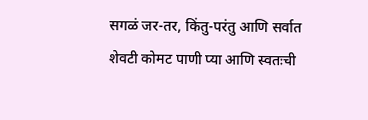सगळं जर-तर, किंतु-परंतु आणि सर्वात शेवटी कोमट पाणी प्या आणि स्वतःची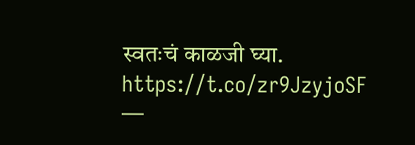स्वतःचं काळजी घ्या. https://t.co/zr9JzyjoSF
—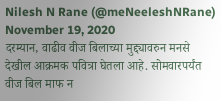Nilesh N Rane (@meNeeleshNRane) November 19, 2020
दरम्यान, वाढीव वीज बिलाच्या मुद्द्यावरुन मनसे देखील आक्रमक पवित्रा घेतला आहे. सोमवारपर्यंत वीज बिल माफ न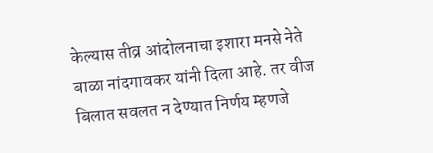केल्यास तीव्र आंदोलनाचा इशारा मनसे नेते बाळा नांदगावकर यांनी दिला आहे. तर वीज बिलात सवलत न देण्यात निर्णय म्हणजे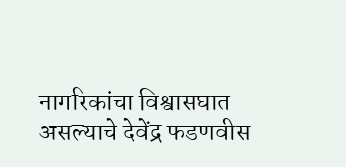नागरिकांचा विश्वासघात असल्याचे देवेंद्र फडणवीस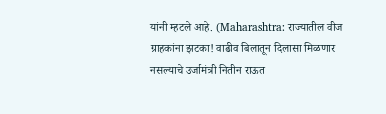यांनी म्हटले आहे. (Maharashtra: राज्यातील वीज ग्राहकांना झटका! वाढीव बिलातून दिलासा मिळणार नसल्याचे उर्जामंत्री नितीन राऊत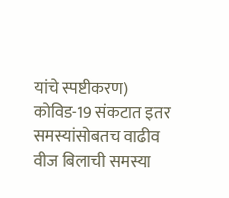यांचे स्पष्टीकरण)
कोविड-19 संकटात इतर समस्यांसोबतच वाढीव वीज बिलाची समस्या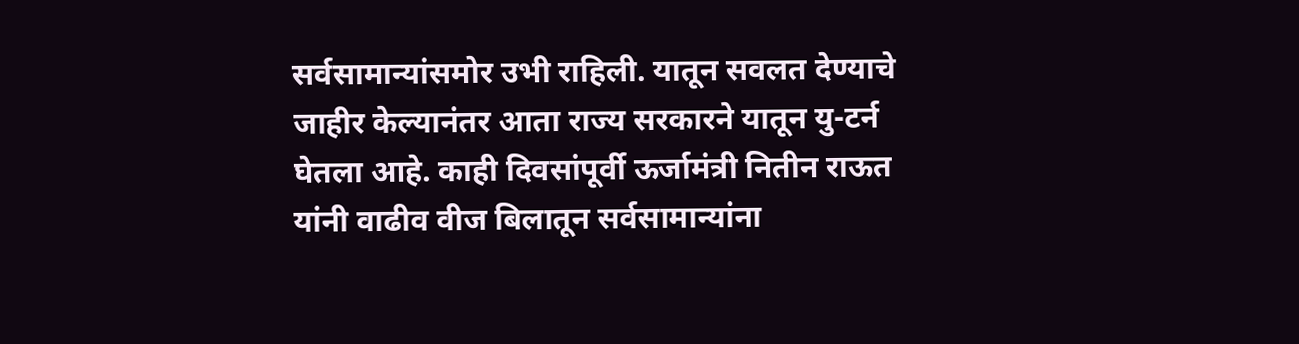सर्वसामान्यांसमोर उभी राहिली. यातून सवलत देण्याचे जाहीर केल्यानंतर आता राज्य सरकारने यातून यु-टर्न घेतला आहे. काही दिवसांपूर्वी ऊर्जामंत्री नितीन राऊत यांनी वाढीव वीज बिलातून सर्वसामान्यांना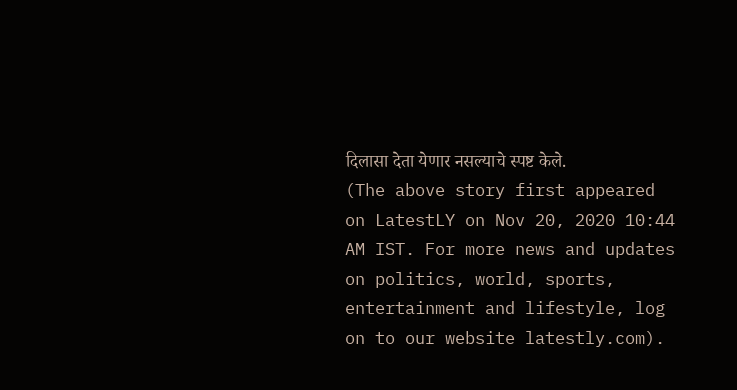दिलासा देता येणार नसल्याचे स्पष्ट केले.
(The above story first appeared on LatestLY on Nov 20, 2020 10:44 AM IST. For more news and updates on politics, world, sports, entertainment and lifestyle, log on to our website latestly.com).